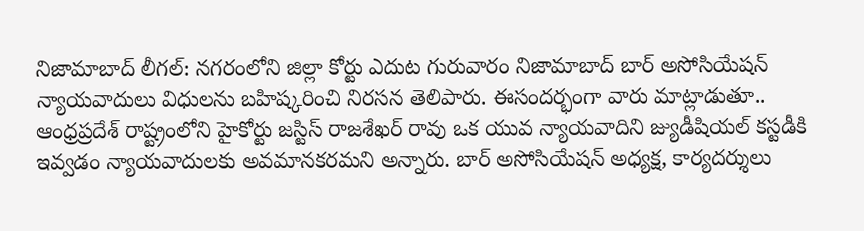నిజామాబాద్ లీగల్: నగరంలోని జిల్లా కోర్టు ఎదుట గురువారం నిజామాబాద్ బార్ అసోసియేషన్ న్యాయవాదులు విధులను బహిష్కరించి నిరసన తెలిపారు. ఈసందర్భంగా వారు మాట్లాడుతూ.. ఆంధ్రప్రదేశ్ రాష్ట్రంలోని హైకోర్టు జస్టిస్ రాజశేఖర్ రావు ఒక యువ న్యాయవాదిని జ్యుడీషియల్ కస్టడీకి ఇవ్వడం న్యాయవాదులకు అవమానకరమని అన్నారు. బార్ అసోసియేషన్ అధ్యక్ష, కార్యదర్శులు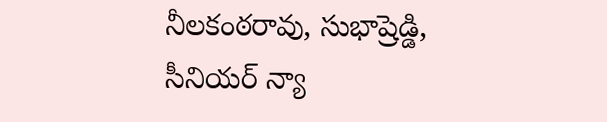నీలకంఠరావు, సుభాష్రెడ్డి, సీనియర్ న్యా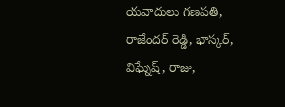యవాదులు గణపతి, రాజేందర్ రెడ్డి, భాస్కర్, విఘ్నేష్, రాజు,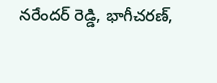నరేందర్ రెడ్డి, భాగీచరణ్,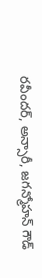రవీందర్, అన్సారీ, జగన్మోహన్ గౌడ్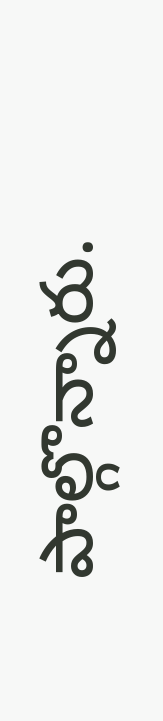పాల్గొన్నారు.